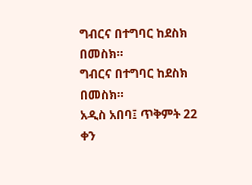ግብርና በተግባር ከደስክ በመስክ።
ግብርና በተግባር ከደስክ በመስክ።
አዲስ አበባ፤ ጥቅምት 22 ቀን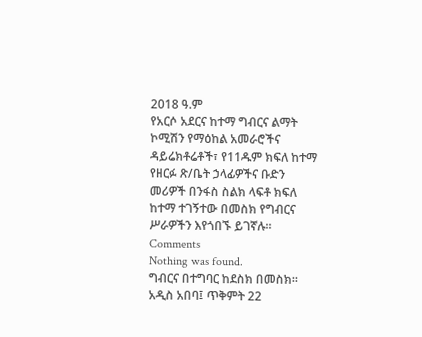2018 ዓ.ም
የአርሶ አደርና ከተማ ግብርና ልማት ኮሚሽን የማዕከል አመራሮችና ዳይሬክቶሬቶች፣ የ11ዱም ክፍለ ከተማ የዘርፉ ጽ/ቤት ኃላፊዎችና ቡድን መሪዎች በንፋስ ስልክ ላፍቶ ክፍለ ከተማ ተገኝተው በመስክ የግብርና ሥራዎችን እየጎበኙ ይገኛሉ።
Comments
Nothing was found.
ግብርና በተግባር ከደስክ በመስክ።
አዲስ አበባ፤ ጥቅምት 22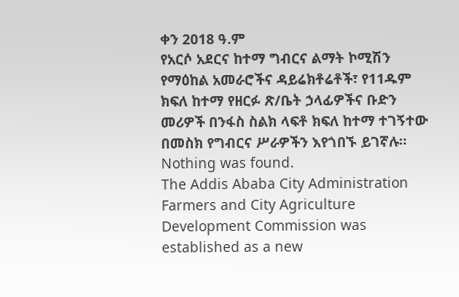ቀን 2018 ዓ.ም
የአርሶ አደርና ከተማ ግብርና ልማት ኮሚሽን የማዕከል አመራሮችና ዳይሬክቶሬቶች፣ የ11ዱም ክፍለ ከተማ የዘርፉ ጽ/ቤት ኃላፊዎችና ቡድን መሪዎች በንፋስ ስልክ ላፍቶ ክፍለ ከተማ ተገኝተው በመስክ የግብርና ሥራዎችን እየጎበኙ ይገኛሉ።
Nothing was found.
The Addis Ababa City Administration Farmers and City Agriculture Development Commission was established as a new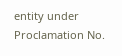entity under Proclamation No.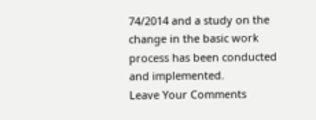74/2014 and a study on the change in the basic work process has been conducted and implemented.
Leave Your Comments